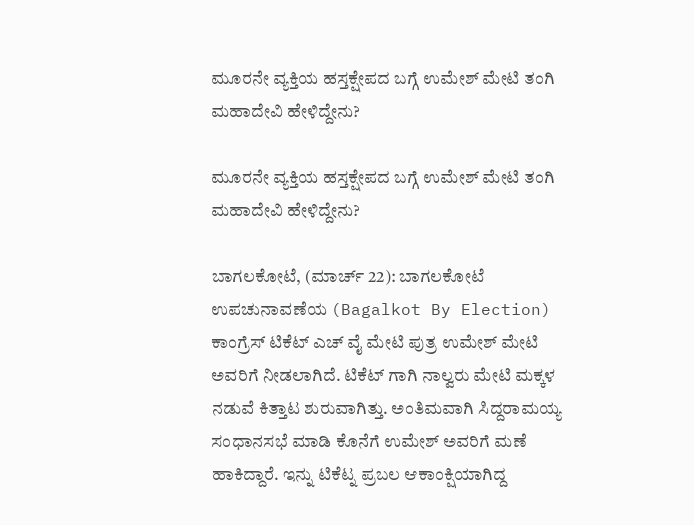ಮೂರನೇ ವ್ಯಕ್ತಿಯ ಹಸ್ತಕ್ಷೇಪದ ಬಗ್ಗೆ ಉಮೇಶ್‌ ಮೇಟಿ ತಂಗಿ ಮಹಾದೇವಿ ಹೇಳಿದ್ದೇನು?

ಮೂರನೇ ವ್ಯಕ್ತಿಯ ಹಸ್ತಕ್ಷೇಪದ ಬಗ್ಗೆ ಉಮೇಶ್‌ ಮೇಟಿ ತಂಗಿ ಮಹಾದೇವಿ ಹೇಳಿದ್ದೇನು?

ಬಾಗಲಕೋಟೆ, (ಮಾರ್ಚ್ 22): ಬಾಗಲಕೋಟೆ ಉಪಚುನಾವಣೆಯ (Bagalkot By Election) ಕಾಂಗ್ರೆಸ್ ಟಿಕೆಟ್ ಎಚ್ ವೈ ಮೇಟಿ ಪುತ್ರ ಉಮೇಶ್ ಮೇಟಿ ಅವರಿಗೆ ನೀಡಲಾಗಿದೆ. ಟಿಕೆಟ್ ಗಾಗಿ ನಾಲ್ವರು ಮೇಟಿ ಮಕ್ಕಳ ನಡುವೆ ಕಿತ್ತಾಟ ಶುರುವಾಗಿತ್ತು. ಅಂತಿಮವಾಗಿ ಸಿದ್ದರಾಮಯ್ಯ ಸಂಧಾನಸಭೆ ಮಾಡಿ ಕೊನೆಗೆ ಉಮೇಶ್ ಅವರಿಗೆ ಮಣೆ ಹಾಕಿದ್ದಾರೆ. ಇನ್ನು ಟಿಕೆಟ್ನ ಪ್ರಬಲ ಆಕಾಂಕ್ಷಿಯಾಗಿದ್ದ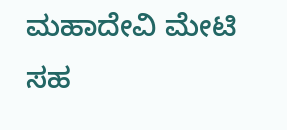ಮಹಾದೇವಿ ಮೇಟಿ ಸಹ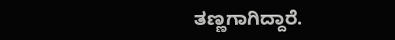ತಣ್ಣಗಾಗಿದ್ದಾರೆ.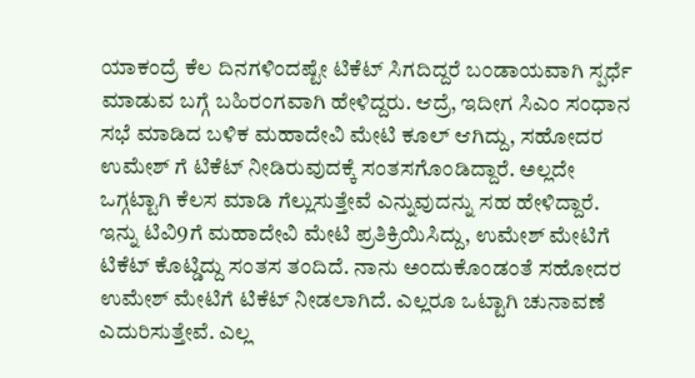ಯಾಕಂದ್ರೆ ಕೆಲ ದಿನಗಳಿಂದಷ್ಟೇ ಟಿಕೆಟ್ ಸಿಗದಿದ್ದರೆ ಬಂಡಾಯವಾಗಿ ಸ್ಪರ್ಧೆ ಮಾಡುವ ಬಗ್ಗೆ ಬಹಿರಂಗವಾಗಿ ಹೇಳಿದ್ದರು. ಆದ್ರೆ, ಇದೀಗ ಸಿಎಂ ಸಂಧಾನ ಸಭೆ ಮಾಡಿದ ಬಳಿಕ ಮಹಾದೇವಿ ಮೇಟಿ ಕೂಲ್ ಆಗಿದ್ದು, ಸಹೋದರ ಉಮೇಶ್ ಗೆ ಟಿಕೆಟ್ ನೀಡಿರುವುದಕ್ಕೆ ಸಂತಸಗೊಂಡಿದ್ದಾರೆ. ಅಲ್ಲದೇ ಒಗ್ಗಟ್ಟಾಗಿ ಕೆಲಸ ಮಾಡಿ ಗೆಲ್ಲುಸುತ್ತೇವೆ ಎನ್ನುವುದನ್ನು ಸಹ ಹೇಳಿದ್ದಾರೆ. ಇನ್ನು ಟಿವಿ9ಗೆ ಮಹಾದೇವಿ ಮೇಟಿ ಪ್ರತಿಕ್ರಿಯಿಸಿದ್ದು, ಉಮೇಶ್ ಮೇಟಿಗೆ ಟಿಕೆಟ್ ಕೊಟ್ಡಿದ್ದು ಸಂತಸ ತಂದಿದೆ. ನಾನು ಅಂದುಕೊಂಡಂತೆ ಸಹೋದರ ಉಮೇಶ್ ಮೇಟಿಗೆ ಟಿಕೆಟ್ ನೀಡಲಾಗಿದೆ. ಎಲ್ಲರೂ ಒಟ್ಟಾಗಿ ಚುನಾವಣೆ ಎದುರಿಸುತ್ತೇವೆ. ಎಲ್ಲ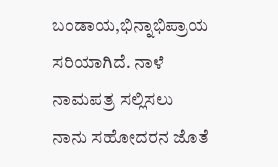ಬಂಡಾಯ,ಭಿನ್ನಾಭಿಪ್ರಾಯ ಸರಿಯಾಗಿದೆ. ನಾಳೆ ನಾಮಪತ್ರ ಸಲ್ಲಿಸಲು ನಾನು ಸಹೋದರನ ಜೊತೆ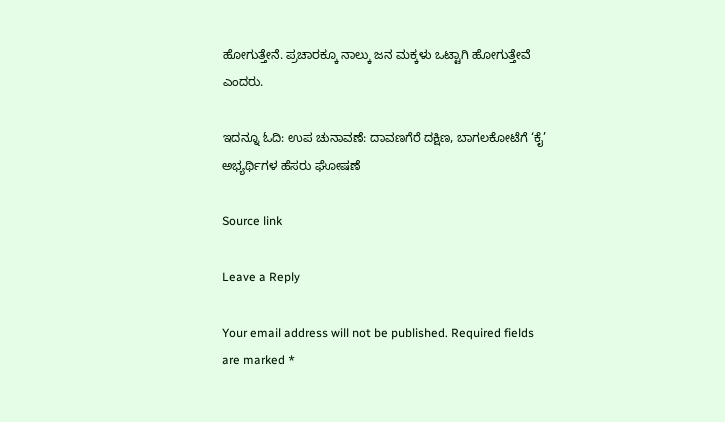ಹೋಗುತ್ತೇನೆ. ಪ್ರಚಾರಕ್ಕೂ ನಾಲ್ಕು ಜನ ಮಕ್ಕಳು ಒಟ್ಟಾಗಿ ಹೋಗುತ್ತೇವೆ ಎಂದರು.

ಇದನ್ನೂ ಓದಿ: ಉಪ ಚುನಾವಣೆ: ದಾವಣಗೆರೆ ದಕ್ಷಿಣ, ಬಾಗಲಕೋಟೆಗೆ ‘ಕೈ’ ಅಭ್ಯರ್ಥಿಗಳ ಹೆಸರು ಘೋಷಣೆ

Source link

Leave a Reply

Your email address will not be published. Required fields are marked *